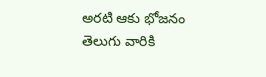అరటి ఆకు భోజనం తెలుగు వారికి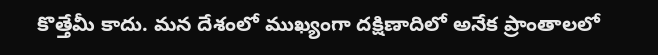కొత్తేమీ కాదు. మన దేశంలో ముఖ్యంగా దక్షిణాదిలో అనేక ప్రాంతాలలో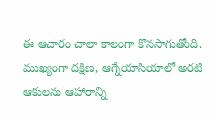ఈ ఆచారం చాలా కాలంగా కొనసాగుతోంది. ముఖ్యంగా దక్షిణ, ఆగ్నేయాసియాలో అరటి ఆకులను ఆహారాన్ని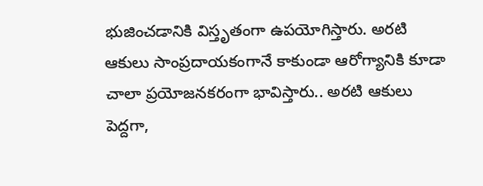భుజించడానికి విస్తృతంగా ఉపయోగిస్తారు. అరటి ఆకులు సాంప్రదాయకంగానే కాకుండా ఆరోగ్యానికి కూడా చాలా ప్రయోజనకరంగా భావిస్తారు.. అరటి ఆకులు పెద్దగా,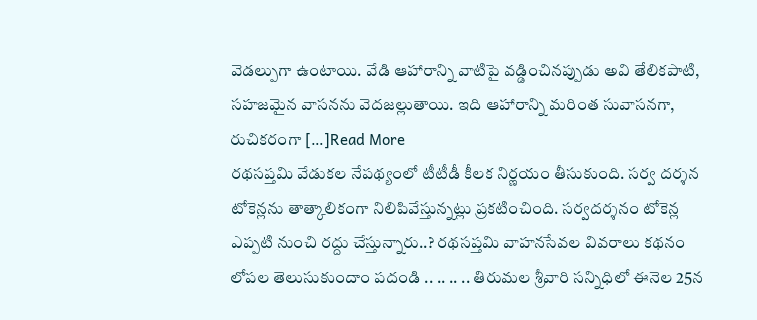వెడల్పుగా ఉంటాయి. వేడి ఆహారాన్ని వాటిపై వడ్డించినప్పుడు అవి తేలికపాటి, సహజమైన వాసనను వెదజల్లుతాయి. ఇది ఆహారాన్ని మరింత సువాసనగా, రుచికరంగా […]Read More
రథసప్తమి వేడుకల నేపథ్యంలో టీటీడీ కీలక నిర్ణయం తీసుకుంది. సర్వ దర్శన టోకెన్లను తాత్కాలికంగా నిలిపివేస్తున్నట్లు ప్రకటించింది. సర్వదర్శనం టోకెన్ల ఎప్పటి నుంచి రద్దు చేస్తున్నారు..? రథసప్తమి వాహనసేవల వివరాలు కథనం లోపల తెలుసుకుందాం పదండి .. .. .. .. తిరుమల శ్రీవారి సన్నిధిలో ఈనెల 25న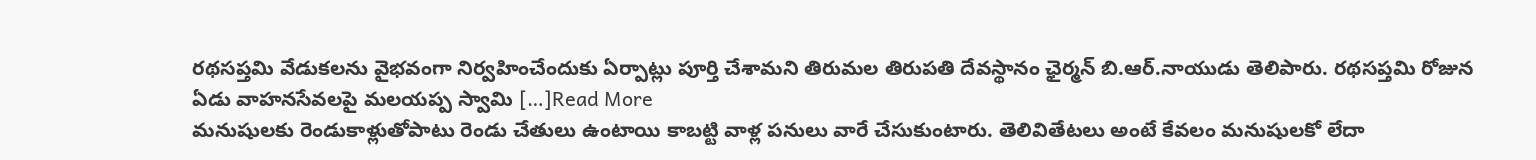రథసప్తమి వేడుకలను వైభవంగా నిర్వహించేందుకు ఏర్పాట్లు పూర్తి చేశామని తిరుమల తిరుపతి దేవస్థానం ఛైర్మన్ బి.ఆర్.నాయుడు తెలిపారు. రథసప్తమి రోజున ఏడు వాహనసేవలపై మలయప్ప స్వామి […]Read More
మనుషులకు రెండుకాళ్లుతోపాటు రెండు చేతులు ఉంటాయి కాబట్టి వాళ్ల పనులు వారే చేసుకుంటారు. తెలివితేటలు అంటే కేవలం మనుషులకో లేదా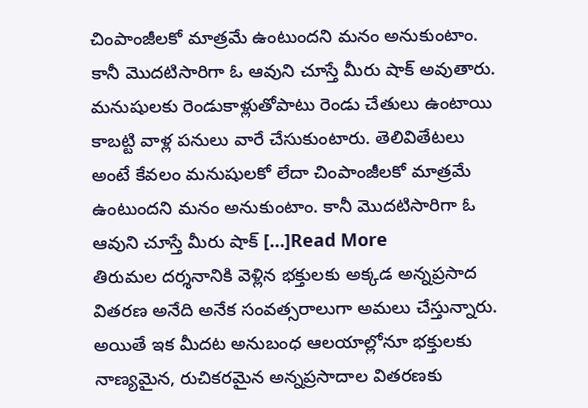చింపాంజీలకో మాత్రమే ఉంటుందని మనం అనుకుంటాం. కానీ మొదటిసారిగా ఓ ఆవుని చూస్తే మీరు షాక్ అవుతారు. మనుషులకు రెండుకాళ్లుతోపాటు రెండు చేతులు ఉంటాయి కాబట్టి వాళ్ల పనులు వారే చేసుకుంటారు. తెలివితేటలు అంటే కేవలం మనుషులకో లేదా చింపాంజీలకో మాత్రమే ఉంటుందని మనం అనుకుంటాం. కానీ మొదటిసారిగా ఓ ఆవుని చూస్తే మీరు షాక్ […]Read More
తిరుమల దర్శనానికి వెళ్లిన భక్తులకు అక్కడ అన్నప్రసాద వితరణ అనేది అనేక సంవత్సరాలుగా అమలు చేస్తున్నారు. అయితే ఇక మీదట అనుబంధ ఆలయాల్లోనూ భక్తులకు నాణ్యమైన, రుచికరమైన అన్నప్రసాదాల వితరణకు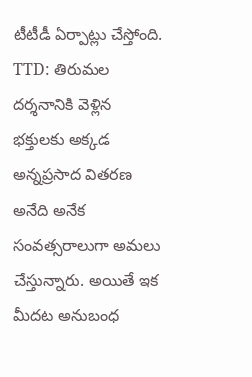టీటీడీ ఏర్పాట్లు చేస్తోంది. TTD: తిరుమల దర్శనానికి వెళ్లిన భక్తులకు అక్కడ అన్నప్రసాద వితరణ అనేది అనేక సంవత్సరాలుగా అమలు చేస్తున్నారు. అయితే ఇక మీదట అనుబంధ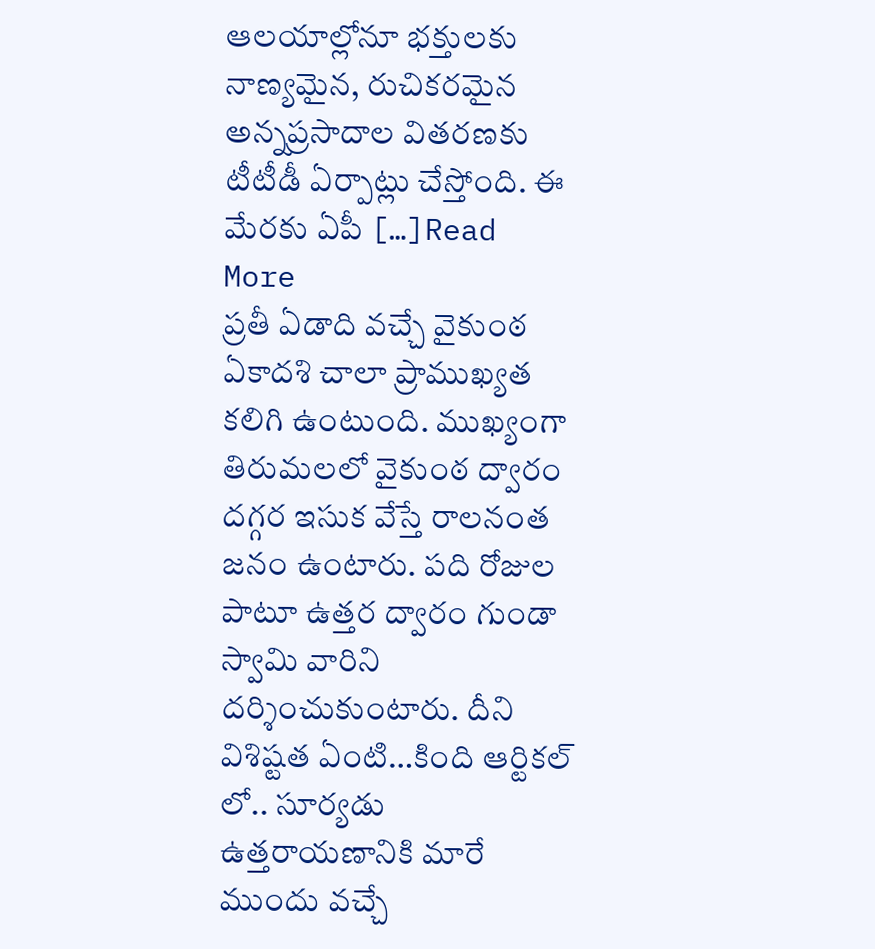ఆలయాల్లోనూ భక్తులకు నాణ్యమైన, రుచికరమైన అన్నప్రసాదాల వితరణకు టీటీడీ ఏర్పాట్లు చేస్తోంది. ఈ మేరకు ఏపీ […]Read More
ప్రతీ ఏడాది వచ్చే వైకుంఠ ఏకాదశి చాలా ప్రాముఖ్యత కలిగి ఉంటుంది. ముఖ్యంగా తిరుమలలో వైకుంఠ ద్వారం దగ్గర ఇసుక వేస్తే రాలనంత జనం ఉంటారు. పది రోజుల పాటూ ఉత్తర ద్వారం గుండా స్వామి వారిని దర్శించుకుంటారు. దీని విశిష్టత ఏంటి…కింది ఆర్టికల్ లో.. సూర్యడు ఉత్తరాయణానికి మారే ముందు వచ్చే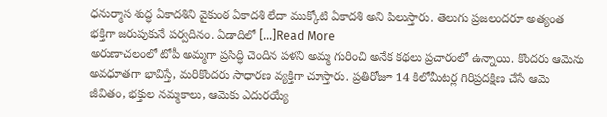ధనుర్మాస శుద్ధ ఏకాదశిని వైకుంఠ ఏకాదశి లేదా ముక్కోటి ఏకాదశి అని పిలుస్తారు. తెలుగు ప్రజలందరూ అత్యంత భక్తిగా జరుపుకునే పర్వదినం. ఏడాదిలో […]Read More
అరుణాచలంలో టోపీ అమ్మగా ప్రసిద్ధి చెందిన పళని అమ్మ గురించి అనేక కథలు ప్రచారంలో ఉన్నాయి. కొందరు ఆమెను అవధూతగా భావిస్తే, మరికొందరు సాధారణ వ్యక్తిగా చూస్తారు. ప్రతిరోజూ 14 కిలోమీటర్ల గిరిప్రదక్షిణ చేసే ఆమె జీవితం, భక్తుల నమ్మకాలు, ఆమెకు ఎదురయ్యే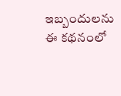ఇబ్బందులను ఈ కథనంలో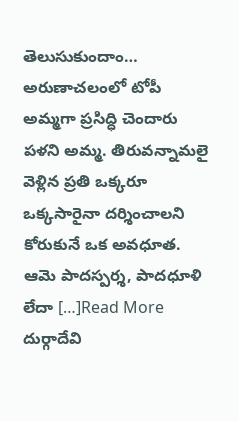తెలుసుకుందాం… అరుణాచలంలో టోపీ అమ్మగా ప్రసిద్ధి చెందారు పళని అమ్మ. తిరువన్నామలై వెళ్లిన ప్రతి ఒక్కరూ ఒక్కసారైనా దర్శించాలని కోరుకునే ఒక అవధూత. ఆమె పాదస్పర్శ, పాదధూళి లేదా […]Read More
దుర్గాదేవి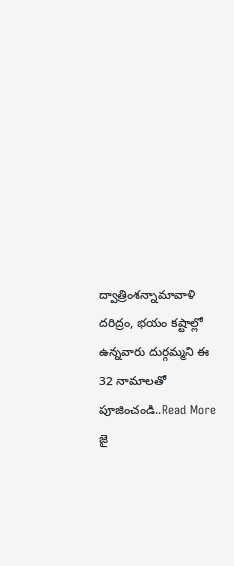ద్వాత్రింశన్నామావాళి దరిద్రం, భయం కష్టాల్లో ఉన్నవారు దుర్గమ్మని ఈ 32 నామాలతో పూజించండి..Read More
జై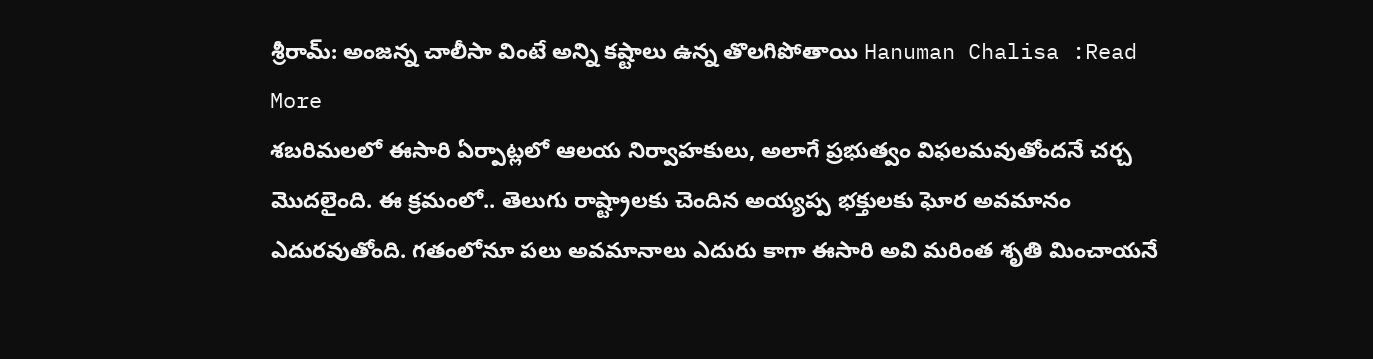శ్రీరామ్: అంజన్న చాలీసా వింటే అన్ని కష్టాలు ఉన్న తొలగిపోతాయి Hanuman Chalisa :Read More
శబరిమలలో ఈసారి ఏర్పాట్లలో ఆలయ నిర్వాహకులు, అలాగే ప్రభుత్వం విఫలమవుతోందనే చర్చ మొదలైంది. ఈ క్రమంలో.. తెలుగు రాష్ట్రాలకు చెందిన అయ్యప్ప భక్తులకు ఘోర అవమానం ఎదురవుతోంది. గతంలోనూ పలు అవమానాలు ఎదురు కాగా ఈసారి అవి మరింత శృతి మించాయనే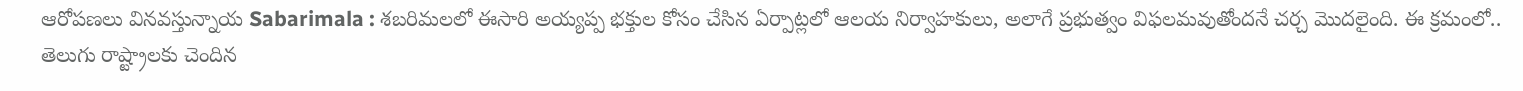ఆరోపణలు వినవస్తున్నాయ Sabarimala : శబరిమలలో ఈసారి అయ్యప్ప భక్తుల కోసం చేసిన ఏర్పాట్లలో ఆలయ నిర్వాహకులు, అలాగే ప్రభుత్వం విఫలమవుతోందనే చర్చ మొదలైంది. ఈ క్రమంలో.. తెలుగు రాష్ట్రాలకు చెందిన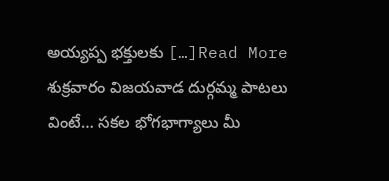అయ్యప్ప భక్తులకు […]Read More
శుక్రవారం విజయవాడ దుర్గమ్మ పాటలు వింటే… సకల భోగభాగ్యాలు మీ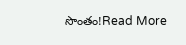సొంతం!Read More